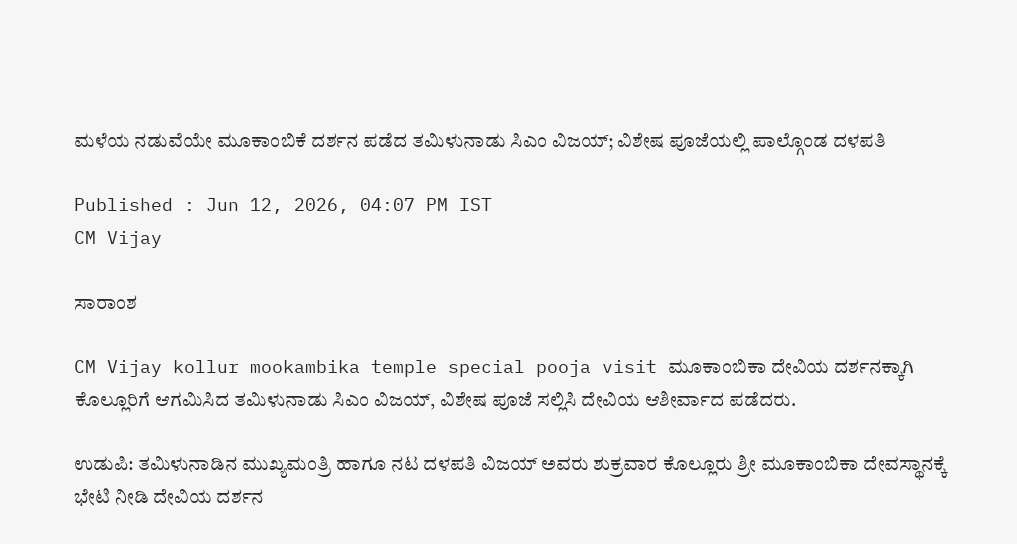ಮಳೆಯ ನಡುವೆಯೇ ಮೂಕಾಂಬಿಕೆ ದರ್ಶನ ಪಡೆದ ತಮಿಳುನಾಡು ಸಿಎಂ ವಿಜಯ್; ವಿಶೇಷ ಪೂಜೆಯಲ್ಲಿ ಪಾಲ್ಗೊಂಡ ದಳಪತಿ

Published : Jun 12, 2026, 04:07 PM IST
CM Vijay

ಸಾರಾಂಶ

CM Vijay kollur mookambika temple special pooja visit ಮೂಕಾಂಬಿಕಾ ದೇವಿಯ ದರ್ಶನಕ್ಕಾಗಿ ಕೊಲ್ಲೂರಿಗೆ ಆಗಮಿಸಿದ ತಮಿಳುನಾಡು ಸಿಎಂ ವಿಜಯ್‌, ವಿಶೇಷ ಪೂಜೆ ಸಲ್ಲಿಸಿ ದೇವಿಯ ಆಶೀರ್ವಾದ ಪಡೆದರು.

ಉಡುಪಿ: ತಮಿಳುನಾಡಿನ ಮುಖ್ಯಮಂತ್ರಿ ಹಾಗೂ ನಟ ದಳಪತಿ ವಿಜಯ್ ಅವರು ಶುಕ್ರವಾರ ಕೊಲ್ಲೂರು ಶ್ರೀ ಮೂಕಾಂಬಿಕಾ ದೇವಸ್ಥಾನಕ್ಕೆ ಭೇಟಿ ನೀಡಿ ದೇವಿಯ ದರ್ಶನ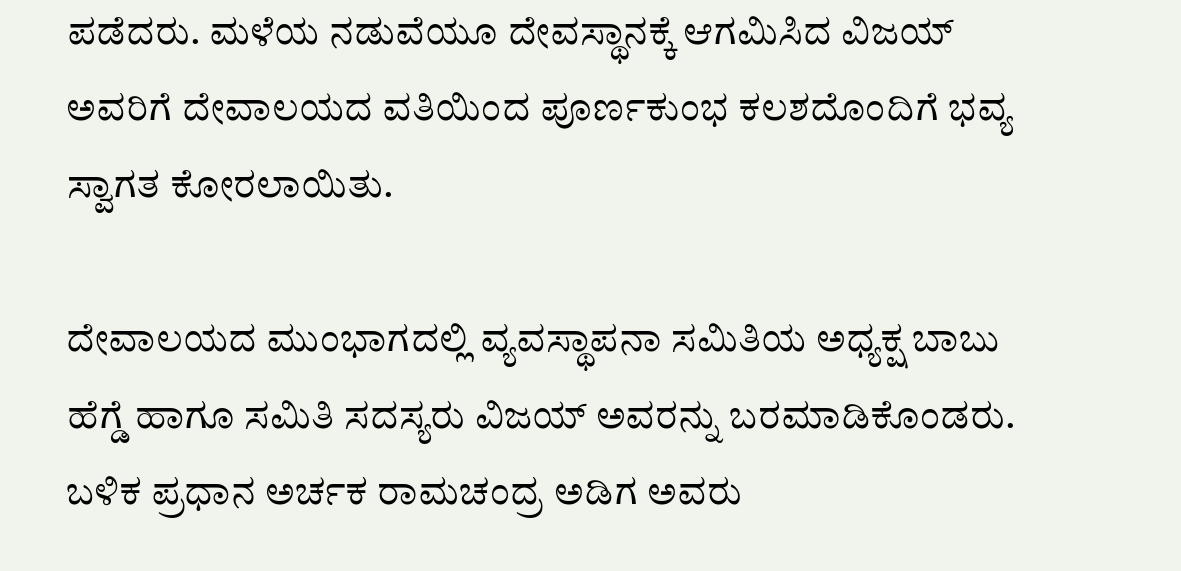ಪಡೆದರು. ಮಳೆಯ ನಡುವೆಯೂ ದೇವಸ್ಥಾನಕ್ಕೆ ಆಗಮಿಸಿದ ವಿಜಯ್ ಅವರಿಗೆ ದೇವಾಲಯದ ವತಿಯಿಂದ ಪೂರ್ಣಕುಂಭ ಕಲಶದೊಂದಿಗೆ ಭವ್ಯ ಸ್ವಾಗತ ಕೋರಲಾಯಿತು.

ದೇವಾಲಯದ ಮುಂಭಾಗದಲ್ಲಿ ವ್ಯವಸ್ಥಾಪನಾ ಸಮಿತಿಯ ಅಧ್ಯಕ್ಷ ಬಾಬು ಹೆಗ್ಡೆ ಹಾಗೂ ಸಮಿತಿ ಸದಸ್ಯರು ವಿಜಯ್ ಅವರನ್ನು ಬರಮಾಡಿಕೊಂಡರು. ಬಳಿಕ ಪ್ರಧಾನ ಅರ್ಚಕ ರಾಮಚಂದ್ರ ಅಡಿಗ ಅವರು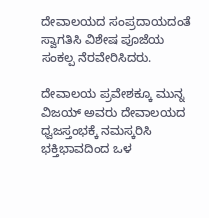ದೇವಾಲಯದ ಸಂಪ್ರದಾಯದಂತೆ ಸ್ವಾಗತಿಸಿ ವಿಶೇಷ ಪೂಜೆಯ ಸಂಕಲ್ಪ ನೆರವೇರಿಸಿದರು.

ದೇವಾಲಯ ಪ್ರವೇಶಕ್ಕೂ ಮುನ್ನ ವಿಜಯ್ ಅವರು ದೇವಾಲಯದ ಧ್ವಜಸ್ತಂಭಕ್ಕೆ ನಮಸ್ಕರಿಸಿ ಭಕ್ತಿಭಾವದಿಂದ ಒಳ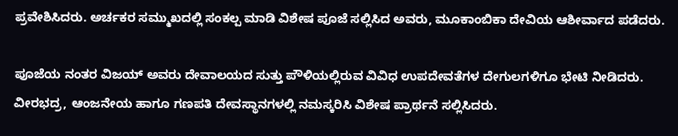ಪ್ರವೇಶಿಸಿದರು. ಅರ್ಚಕರ ಸಮ್ಮುಖದಲ್ಲಿ ಸಂಕಲ್ಪ ಮಾಡಿ ವಿಶೇಷ ಪೂಜೆ ಸಲ್ಲಿಸಿದ ಅವರು, ಮೂಕಾಂಬಿಕಾ ದೇವಿಯ ಆಶೀರ್ವಾದ ಪಡೆದರು.

ಪೂಜೆಯ ನಂತರ ವಿಜಯ್ ಅವರು ದೇವಾಲಯದ ಸುತ್ತು ಪೌಳಿಯಲ್ಲಿರುವ ವಿವಿಧ ಉಪದೇವತೆಗಳ ದೇಗುಲಗಳಿಗೂ ಭೇಟಿ ನೀಡಿದರು. ವೀರಭದ್ರ, ಆಂಜನೇಯ ಹಾಗೂ ಗಣಪತಿ ದೇವಸ್ಥಾನಗಳಲ್ಲಿ ನಮಸ್ಕರಿಸಿ ವಿಶೇಷ ಪ್ರಾರ್ಥನೆ ಸಲ್ಲಿಸಿದರು.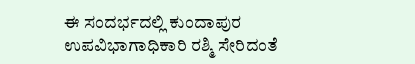ಈ ಸಂದರ್ಭದಲ್ಲಿ ಕುಂದಾಪುರ ಉಪವಿಭಾಗಾಧಿಕಾರಿ ರಶ್ಮಿ ಸೇರಿದಂತೆ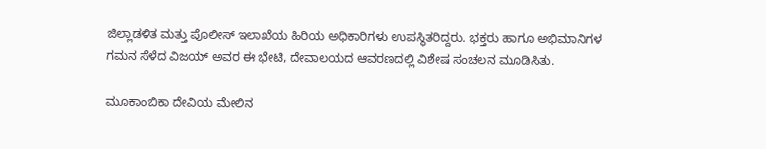ಜಿಲ್ಲಾಡಳಿತ ಮತ್ತು ಪೊಲೀಸ್ ಇಲಾಖೆಯ ಹಿರಿಯ ಅಧಿಕಾರಿಗಳು ಉಪಸ್ಥಿತರಿದ್ದರು. ಭಕ್ತರು ಹಾಗೂ ಅಭಿಮಾನಿಗಳ ಗಮನ ಸೆಳೆದ ವಿಜಯ್ ಅವರ ಈ ಭೇಟಿ, ದೇವಾಲಯದ ಆವರಣದಲ್ಲಿ ವಿಶೇಷ ಸಂಚಲನ ಮೂಡಿಸಿತು.

ಮೂಕಾಂಬಿಕಾ ದೇವಿಯ ಮೇಲಿನ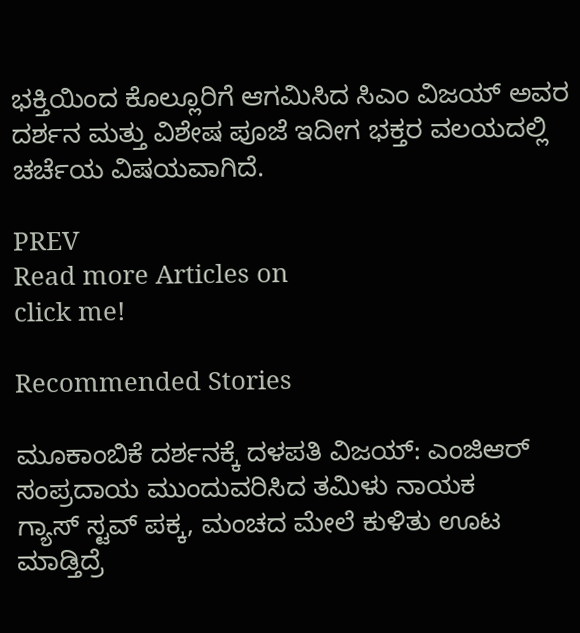ಭಕ್ತಿಯಿಂದ ಕೊಲ್ಲೂರಿಗೆ ಆಗಮಿಸಿದ ಸಿಎಂ ವಿಜಯ್ ಅವರ ದರ್ಶನ ಮತ್ತು ವಿಶೇಷ ಪೂಜೆ ಇದೀಗ ಭಕ್ತರ ವಲಯದಲ್ಲಿ ಚರ್ಚೆಯ ವಿಷಯವಾಗಿದೆ.

PREV
Read more Articles on
click me!

Recommended Stories

ಮೂಕಾಂಬಿಕೆ ದರ್ಶನಕ್ಕೆ ದಳಪತಿ ವಿಜಯ್: ಎಂಜಿಆರ್‌ ಸಂಪ್ರದಾಯ ಮುಂದುವರಿಸಿದ ತಮಿಳು ನಾಯಕ
ಗ್ಯಾಸ್ ಸ್ಟವ್ ಪಕ್ಕ, ಮಂಚದ ಮೇಲೆ ಕುಳಿತು ಊಟ ಮಾಡ್ತಿದ್ರೆ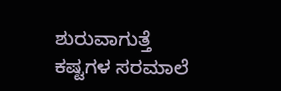ಶುರುವಾಗುತ್ತೆ ಕಷ್ಟಗಳ ಸರಮಾಲೆ